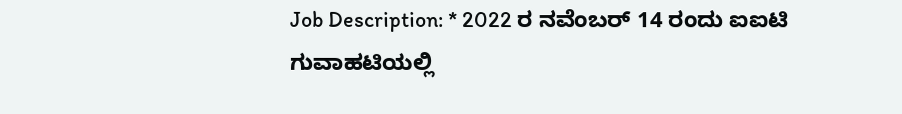Job Description: * 2022 ರ ನವೆಂಬರ್ 14 ರಂದು ಐಐಟಿ ಗುವಾಹಟಿಯಲ್ಲಿ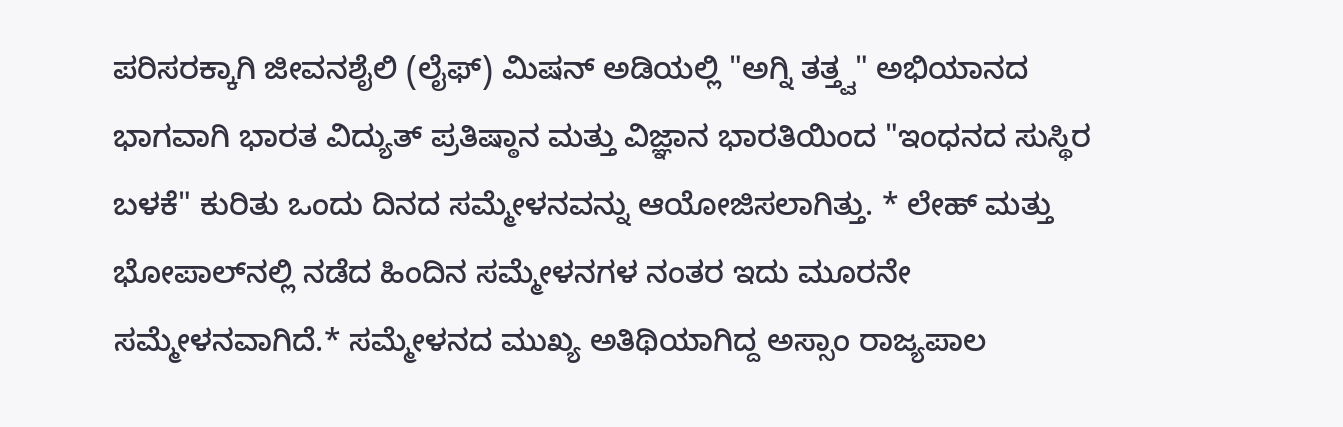ಪರಿಸರಕ್ಕಾಗಿ ಜೀವನಶೈಲಿ (ಲೈಫ್) ಮಿಷನ್ ಅಡಿಯಲ್ಲಿ "ಅಗ್ನಿ ತತ್ತ್ವ" ಅಭಿಯಾನದ ಭಾಗವಾಗಿ ಭಾರತ ವಿದ್ಯುತ್‌ ಪ್ರತಿಷ್ಠಾನ ಮತ್ತು ವಿಜ್ಞಾನ ಭಾರತಿಯಿಂದ "ಇಂಧನದ ಸುಸ್ಥಿರ ಬಳಕೆ" ಕುರಿತು ಒಂದು ದಿನದ ಸಮ್ಮೇಳನವನ್ನು ಆಯೋಜಿಸಲಾಗಿತ್ತು. * ಲೇಹ್ ಮತ್ತು ಭೋಪಾಲ್‌ನಲ್ಲಿ ನಡೆದ ಹಿಂದಿನ ಸಮ್ಮೇಳನಗಳ ನಂತರ ಇದು ಮೂರನೇ ಸಮ್ಮೇಳನವಾಗಿದೆ.* ಸಮ್ಮೇಳನದ ಮುಖ್ಯ ಅತಿಥಿಯಾಗಿದ್ದ ಅಸ್ಸಾಂ ರಾಜ್ಯಪಾಲ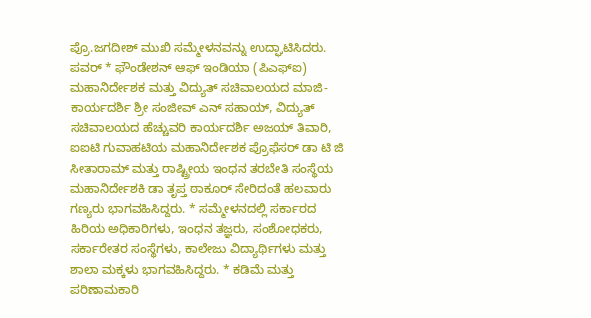ಪ್ರೊ.ಜಗದೀಶ್ ಮುಖಿ ಸಮ್ಮೇಳನವನ್ನು ಉದ್ಘಾಟಿಸಿದರು. ಪವರ್ * ಫೌಂಡೇಶನ್ ಆಫ್ ಇಂಡಿಯಾ (ಪಿಎಫ್‌ಐ) ಮಹಾನಿರ್ದೇಶಕ ಮತ್ತು ವಿದ್ಯುತ್ ಸಚಿವಾಲಯದ ಮಾಜಿ-ಕಾರ್ಯದರ್ಶಿ ಶ್ರೀ ಸಂಜೀವ್ ಎನ್ ಸಹಾಯ್, ವಿದ್ಯುತ್ ಸಚಿವಾಲಯದ ಹೆಚ್ಚುವರಿ ಕಾರ್ಯದರ್ಶಿ ಅಜಯ್ ತಿವಾರಿ, ಐಐಟಿ ಗುವಾಹಟಿಯ ಮಹಾನಿರ್ದೇಶಕ ಪ್ರೊಫೆಸರ್ ಡಾ ಟಿ ಜಿ ಸೀತಾರಾಮ್ ಮತ್ತು ರಾಷ್ಟ್ರೀಯ ಇಂಧನ ತರಬೇತಿ ಸಂಸ್ಥೆಯ ಮಹಾನಿರ್ದೇಶಕಿ ಡಾ ತೃಪ್ತ ಠಾಕೂರ್ ಸೇರಿದಂತೆ ಹಲವಾರು ಗಣ್ಯರು ಭಾಗವಹಿಸಿದ್ದರು. * ಸಮ್ಮೇಳನದಲ್ಲಿ ಸರ್ಕಾರದ ಹಿರಿಯ ಅಧಿಕಾರಿಗಳು, ಇಂಧನ ತಜ್ಞರು, ಸಂಶೋಧಕರು, ಸರ್ಕಾರೇತರ ಸಂಸ್ಥೆಗಳು, ಕಾಲೇಜು ವಿದ್ಯಾರ್ಥಿಗಳು ಮತ್ತು ಶಾಲಾ ಮಕ್ಕಳು ಭಾಗವಹಿಸಿದ್ದರು. * ಕಡಿಮೆ ಮತ್ತು ಪರಿಣಾಮಕಾರಿ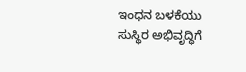ಇಂಧನ ಬಳಕೆಯು ಸುಸ್ಥಿರ ಅಭಿವೃದ್ಧಿಗೆ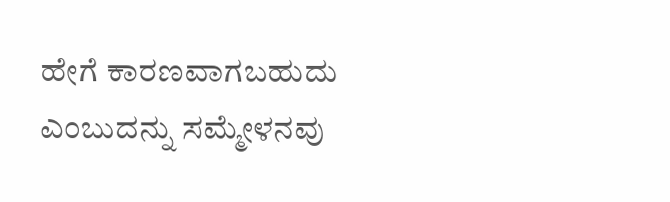ಹೇಗೆ ಕಾರಣವಾಗಬಹುದು ಎಂಬುದನ್ನು ಸಮ್ಮೇಳನವು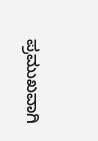ಪ್ರಮುಖವಾಗಿ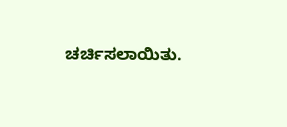ಚರ್ಚಿಸಲಾಯಿತು.